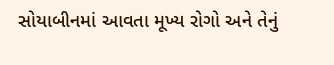સોયાબીનમાં આવતા મૂખ્ય રોગો અને તેનું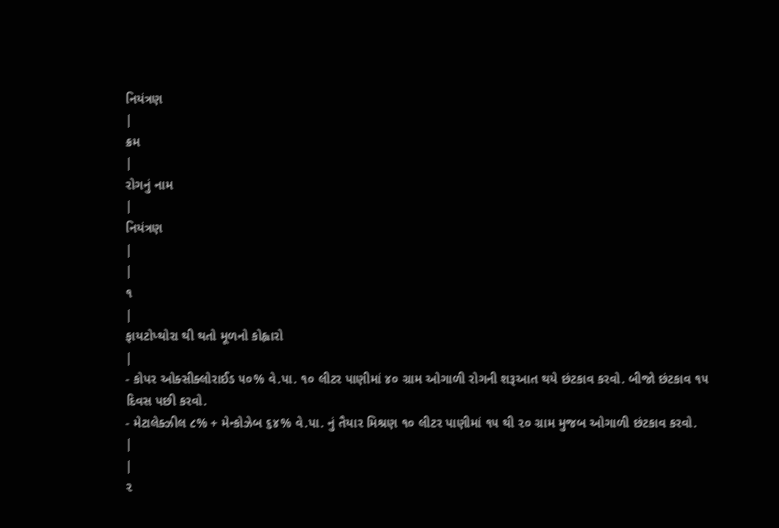નિયંત્રણ
|
ક્રમ
|
રોગનું નામ
|
નિયંત્રણ
|
|
૧
|
ફાયટોપ્થોરા થી થતો મૂળનો કોહ્વારો
|
- કોપર ઓક્સીક્લોરાઈડ ૫૦% વે.પા. ૧૦ લીટર પાણીમાં ૪૦ ગ્રામ ઓગાળી રોગની શરૂઆત થયે છંટકાવ કરવો. બીજો છંટકાવ ૧૫ દિવસ પછી કરવો.
- મેટાલેક્ઝીલ ૮% + મેન્કોઝેબ ૬૪% વે.પા. નું તૈયાર મિશ્રણ ૧૦ લીટર પાણીમાં ૧૫ થી ૨૦ ગ્રામ મુજબ ઓગાળી છંટકાવ કરવો.
|
|
૨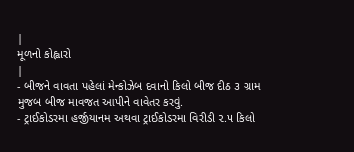|
મૂળનો કોહ્વારો
|
- બીજને વાવતા પહેલાં મેન્કોઝેબ દવાનો કિલો બીજ દીઠ ૩ ગ્રામ મુજબ બીજ માવજત આપીને વાવેતર કરવું.
- ટ્રાઈકોડરમા હર્જીયાનમ અથવા ટ્રાઈકોડરમા વિરીડી ૨.૫ કિલો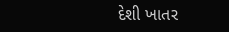દેશી ખાતર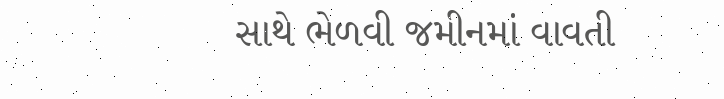સાથે ભેળવી જમીનમાં વાવતી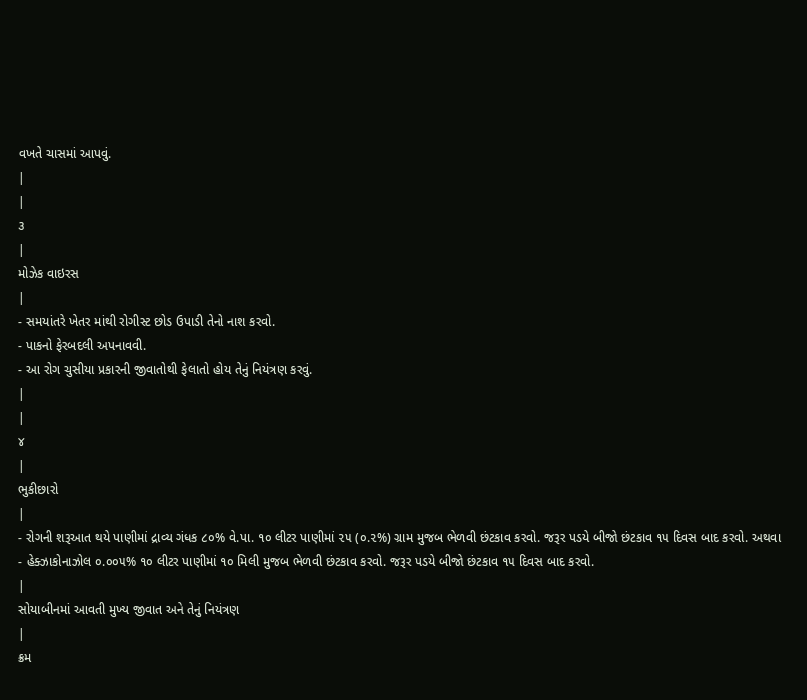વખતે ચાસમાં આપવું.
|
|
૩
|
મોઝેક વાઇરસ
|
- સમયાંતરે ખેતર માંથી રોગીસ્ટ છોડ ઉપાડી તેનો નાશ કરવો.
- પાકનો ફેરબદલી અપનાવવી.
- આ રોગ ચુસીયા પ્રકારની જીવાતોથી ફેલાતો હોય તેનું નિયંત્રણ કરવું.
|
|
૪
|
ભુકીછારો
|
- રોગની શરૂઆત થયે પાણીમાં દ્રાવ્ય ગંધક ૮૦% વે.પા. ૧૦ લીટર પાણીમાં ૨૫ (૦.૨%) ગ્રામ મુજબ ભેળવી છંટકાવ કરવો. જરૂર પડયે બીજો છંટકાવ ૧૫ દિવસ બાદ કરવો. અથવા
- હેક્ઝાકોનાઝોલ ૦.૦૦૫% ૧૦ લીટર પાણીમાં ૧૦ મિલી મુજબ ભેળવી છંટકાવ કરવો. જરૂર પડયે બીજો છંટકાવ ૧૫ દિવસ બાદ કરવો.
|
સોયાબીનમાં આવતી મુખ્ય જીવાત અને તેનું નિયંત્રણ
|
ક્રમ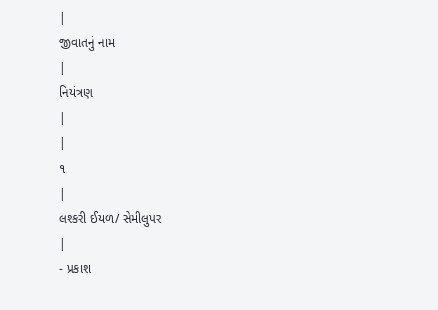|
જીવાતનું નામ
|
નિયંત્રણ
|
|
૧
|
લશ્કરી ઈયળ/ સેમીલુપર
|
- પ્રકાશ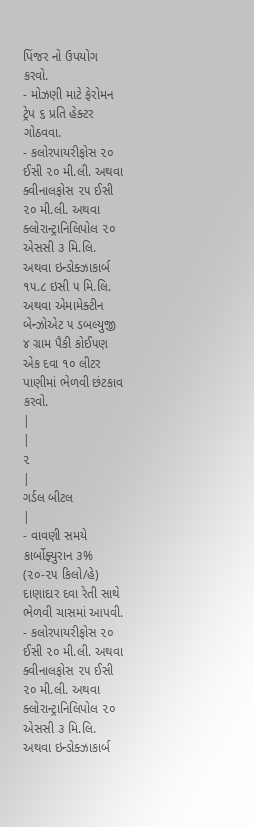પિંજર નો ઉપયોગ કરવો.
- મોઝણી માટે ફેરોમન ટ્રેપ ૬ પ્રતિ હેક્ટર ગોઠવવા.
- કલોરપાયરીફોસ ૨૦ ઈસી ૨૦ મી.લી. અથવા ક્વીનાલફોસ ૨૫ ઈસી ૨૦ મી.લી. અથવા ક્લોરાન્ટ્રાનિલિપોલ ૨૦ એસસી ૩ મિ.લિ. અથવા ઇન્ડોક્ઝાકાર્બ ૧૫.૮ ઇસી ૫ મિ.લિ. અથવા એમામેક્ટીન બેન્ઝોએટ ૫ ડબલ્યુજી ૪ ગ્રામ પૈકી કોઈ૫ણ એક દવા ૧૦ લીટર પાણીમાં ભેળવી છંટકાવ કરવો.
|
|
૨
|
ગર્ડલ બીટલ
|
- વાવણી સમયે કાર્બોફ્યુરાન ૩% (૨૦-૨૫ કિલો/હે) દાણાદાર દવા રેતી સાથે ભેળવી ચાસમાં આપવી.
- કલોરપાયરીફોસ ૨૦ ઈસી ૨૦ મી.લી. અથવા ક્વીનાલફોસ ૨૫ ઈસી ૨૦ મી.લી. અથવા ક્લોરાન્ટ્રાનિલિપોલ ૨૦ એસસી ૩ મિ.લિ. અથવા ઇન્ડોક્ઝાકાર્બ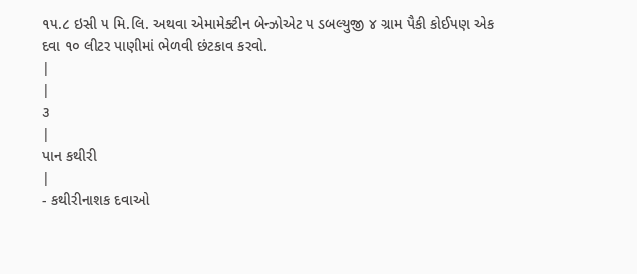૧૫.૮ ઇસી ૫ મિ.લિ. અથવા એમામેક્ટીન બેન્ઝોએટ ૫ ડબલ્યુજી ૪ ગ્રામ પૈકી કોઈ૫ણ એક દવા ૧૦ લીટર પાણીમાં ભેળવી છંટકાવ કરવો.
|
|
૩
|
પાન કથીરી
|
- કથીરીનાશક દવાઓ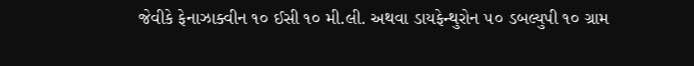જેવીકે ફેનાઝાક્વીન ૧૦ ઈસી ૧૦ મી.લી. અથવા ડાયફેન્થુરોન ૫૦ ડબલ્યુપી ૧૦ ગ્રામ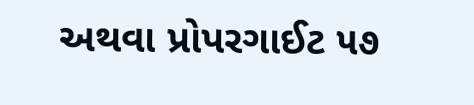અથવા પ્રોપરગાઈટ ૫૭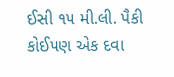ઈસી ૧૫ મી.લી. પૈકી કોઈ૫ણ એક દવા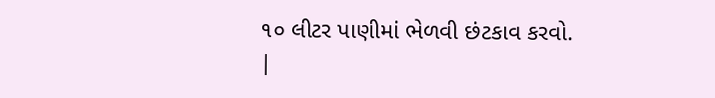૧૦ લીટર પાણીમાં ભેળવી છંટકાવ કરવો.
|